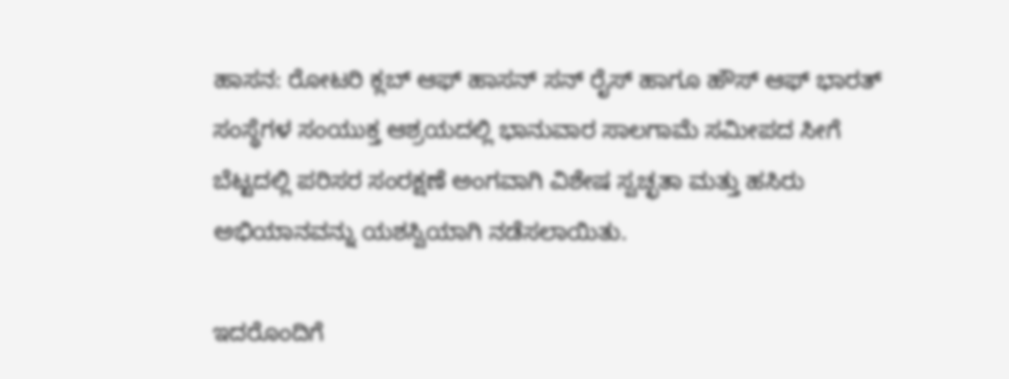ಹಾಸನ: ರೋಟರಿ ಕ್ಲಬ್ ಆಫ್ ಹಾಸನ್ ಸನ್ ರೈಸ್ ಹಾಗೂ ಹೌಸ್ ಆಫ್ ಭಾರತ್ ಸಂಸ್ಥೆಗಳ ಸಂಯುಕ್ತ ಆಶ್ರಯದಲ್ಲಿ ಭಾನುವಾರ ಸಾಲಗಾಮೆ ಸಮೀಪದ ಸೀಗೆ ಬೆಟ್ಟದಲ್ಲಿ ಪರಿಸರ ಸಂರಕ್ಷಣೆ ಅಂಗವಾಗಿ ವಿಶೇಷ ಸ್ವಚ್ಛತಾ ಮತ್ತು ಹಸಿರು ಅಭಿಯಾನವನ್ನು ಯಶಸ್ವಿಯಾಗಿ ನಡೆಸಲಾಯಿತು.

ಇದರೊಂದಿಗೆ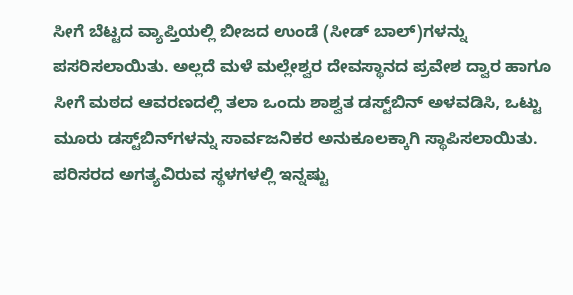ಸೀಗೆ ಬೆಟ್ಟದ ವ್ಯಾಪ್ತಿಯಲ್ಲಿ ಬೀಜದ ಉಂಡೆ (ಸೀಡ್ ಬಾಲ್)ಗಳನ್ನು ಪಸರಿಸಲಾಯಿತು. ಅಲ್ಲದೆ ಮಳೆ ಮಲ್ಲೇಶ್ವರ ದೇವಸ್ಥಾನದ ಪ್ರವೇಶ ದ್ವಾರ ಹಾಗೂ ಸೀಗೆ ಮಠದ ಆವರಣದಲ್ಲಿ ತಲಾ ಒಂದು ಶಾಶ್ವತ ಡಸ್ಟ್‌ಬಿನ್ ಅಳವಡಿಸಿ, ಒಟ್ಟು ಮೂರು ಡಸ್ಟ್‌ಬಿನ್‌ಗಳನ್ನು ಸಾರ್ವಜನಿಕರ ಅನುಕೂಲಕ್ಕಾಗಿ ಸ್ಥಾಪಿಸಲಾಯಿತು. ಪರಿಸರದ ಅಗತ್ಯವಿರುವ ಸ್ಥಳಗಳಲ್ಲಿ ಇನ್ನಷ್ಟು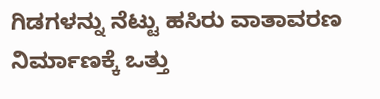ಗಿಡಗಳನ್ನು ನೆಟ್ಟು ಹಸಿರು ವಾತಾವರಣ ನಿರ್ಮಾಣಕ್ಕೆ ಒತ್ತು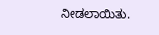ನೀಡಲಾಯಿತು.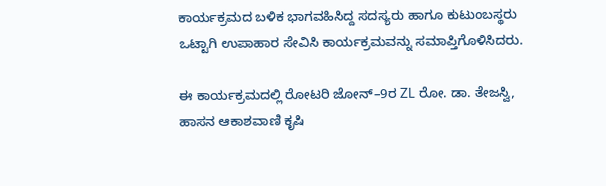ಕಾರ್ಯಕ್ರಮದ ಬಳಿಕ ಭಾಗವಹಿಸಿದ್ದ ಸದಸ್ಯರು ಹಾಗೂ ಕುಟುಂಬಸ್ಥರು ಒಟ್ಟಾಗಿ ಉಪಾಹಾರ ಸೇವಿಸಿ ಕಾರ್ಯಕ್ರಮವನ್ನು ಸಮಾಪ್ತಿಗೊಳಿಸಿದರು.

ಈ ಕಾರ್ಯಕ್ರಮದಲ್ಲಿ ರೋಟರಿ ಜೋನ್–9ರ ZL ರೋ. ಡಾ. ತೇಜಸ್ವಿ, ಹಾಸನ ಆಕಾಶವಾಣಿ ಕೃಷಿ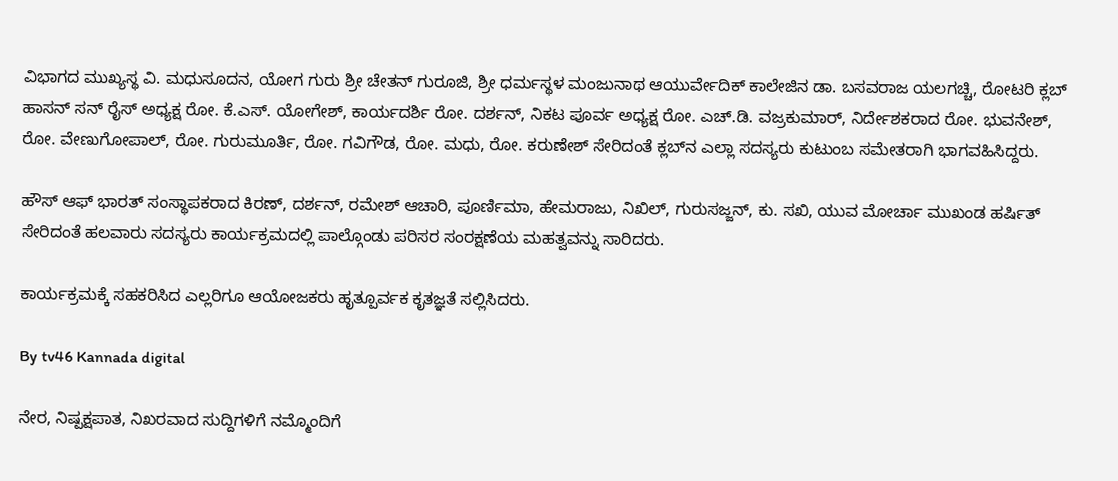ವಿಭಾಗದ ಮುಖ್ಯಸ್ಥ ವಿ. ಮಧುಸೂದನ, ಯೋಗ ಗುರು ಶ್ರೀ ಚೇತನ್ ಗುರೂಜಿ, ಶ್ರೀ ಧರ್ಮಸ್ಥಳ ಮಂಜುನಾಥ ಆಯುರ್ವೇದಿಕ್ ಕಾಲೇಜಿನ ಡಾ. ಬಸವರಾಜ ಯಲಗಚ್ಚಿ, ರೋಟರಿ ಕ್ಲಬ್ ಹಾಸನ್ ಸನ್ ರೈಸ್ ಅಧ್ಯಕ್ಷ ರೋ. ಕೆ.ಎಸ್. ಯೋಗೇಶ್, ಕಾರ್ಯದರ್ಶಿ ರೋ. ದರ್ಶನ್, ನಿಕಟ ಪೂರ್ವ ಅಧ್ಯಕ್ಷ ರೋ. ಎಚ್.ಡಿ. ವಜ್ರಕುಮಾರ್, ನಿರ್ದೇಶಕರಾದ ರೋ. ಭುವನೇಶ್, ರೋ. ವೇಣುಗೋಪಾಲ್, ರೋ. ಗುರುಮೂರ್ತಿ, ರೋ. ಗವಿಗೌಡ, ರೋ. ಮಧು, ರೋ. ಕರುಣೇಶ್ ಸೇರಿದಂತೆ ಕ್ಲಬ್‌ನ ಎಲ್ಲಾ ಸದಸ್ಯರು ಕುಟುಂಬ ಸಮೇತರಾಗಿ ಭಾಗವಹಿಸಿದ್ದರು.

ಹೌಸ್ ಆಫ್ ಭಾರತ್ ಸಂಸ್ಥಾಪಕರಾದ ಕಿರಣ್, ದರ್ಶನ್, ರಮೇಶ್ ಆಚಾರಿ, ಪೂರ್ಣಿಮಾ, ಹೇಮರಾಜು, ನಿಖಿಲ್, ಗುರುಸಜ್ಜನ್, ಕು. ಸಖಿ, ಯುವ ಮೋರ್ಚಾ ಮುಖಂಡ ಹರ್ಷಿತ್ ಸೇರಿದಂತೆ ಹಲವಾರು ಸದಸ್ಯರು ಕಾರ್ಯಕ್ರಮದಲ್ಲಿ ಪಾಲ್ಗೊಂಡು ಪರಿಸರ ಸಂರಕ್ಷಣೆಯ ಮಹತ್ವವನ್ನು ಸಾರಿದರು.

ಕಾರ್ಯಕ್ರಮಕ್ಕೆ ಸಹಕರಿಸಿದ ಎಲ್ಲರಿಗೂ ಆಯೋಜಕರು ಹೃತ್ಪೂರ್ವಕ ಕೃತಜ್ಞತೆ ಸಲ್ಲಿಸಿದರು.

By tv46 Kannada digital

ನೇರ, ನಿಷ್ಪಕ್ಷಪಾತ, ನಿಖರವಾದ ಸುದ್ದಿಗಳಿಗೆ ನಮ್ಮೊಂದಿಗೆ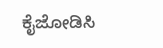ಕೈಜೋಡಿಸಿ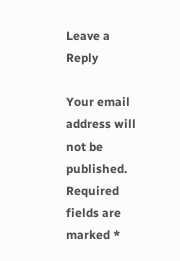Leave a Reply

Your email address will not be published. Required fields are marked *